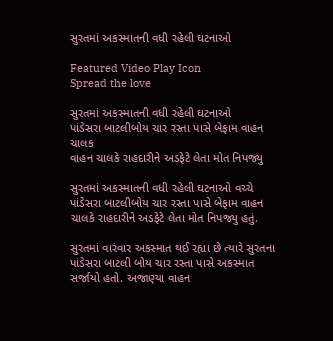સુરતમાં અકસ્માતની વધી રહેલી ઘટનાઓ

Featured Video Play Icon
Spread the love

સુરતમાં અકસ્માતની વધી રહેલી ઘટનાઓ
પાંડેસરા બાટલીબોય ચાર રસ્તા પાસે બેફામ વાહન ચાલક
વાહન ચાલકે રાહદારીને અડફેટે લેતા મોત નિપજ્યુ

સુરતમાં અકસ્માતની વધી રહેલી ઘટનાઓ વચ્ચે પાંડેસરા બાટલીબોય ચાર રસ્તા પાસે બેફામ વાહન ચાલકે રાહદારીને અડફેટે લેતા મોત નિપજ્યુ હતું.

સુરતમાં વારંવાર અકસ્માત થઈ રહ્યા છે ત્યારે સુરતના પાંડેસરા બાટલી બોય ચાર રસ્તા પાસે અકસ્માત સર્જાયો હતો. અજાણ્યા વાહન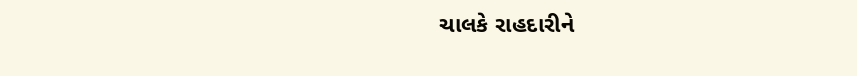ચાલકે રાહદારીને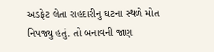અડફેટ લેતા રાહદારીનુ ઘટના સ્થળે મોત નિપજ્યુ હતું. તો બનાવની જાણ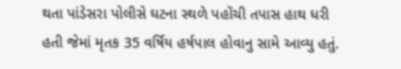થતા પાંડેસરા પોલીસે ઘટના સ્થળે પહોંચી તપાસ હાથ ધરી હતી જેમાં મૃતક 35 વર્ષિય હર્ષપાલ હોવાનુ સામે આવ્યુ હતું.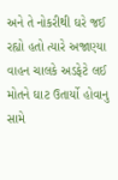અને તે નોકરીથી ઘરે જઈ રહ્યો હતો ત્યારે અજાણ્યા વાહન ચાલકે અડફેટે લઈ મોતને ઘાટ ઉતાર્યો હોવાનુ સામે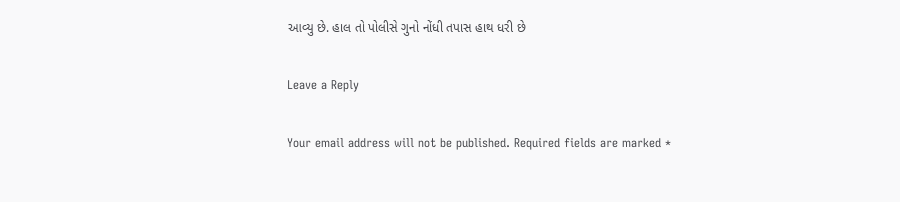આવ્યુ છે. હાલ તો પોલીસે ગુનો નોંધી તપાસ હાથ ધરી છે

Leave a Reply

Your email address will not be published. Required fields are marked *